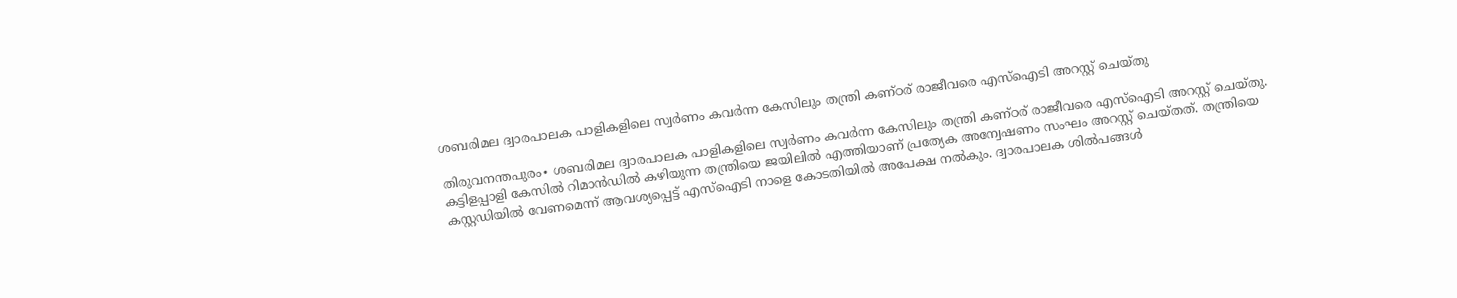ശബരിമല ദ്വാരപാലക പാളികളിലെ സ്വര്‍ണം കവര്‍ന്ന കേസിലും തന്ത്രി കണ്ഠര് രാജീവരെ എസ്‌ഐടി അറസ്റ്റ് ചെയ്തു

തിരുവനന്തപുരം∙ ശബരിമല ദ്വാരപാലക പാളികളിലെ സ്വര്‍ണം കവര്‍ന്ന കേസിലും തന്ത്രി കണ്ഠര് രാജീവരെ എസ്‌ഐടി അറസ്റ്റ് ചെയ്തു. കട്ടിളപ്പാളി കേസില്‍ റിമാന്‍ഡില്‍ കഴിയുന്ന തന്ത്രിയെ ജയിലില്‍ എത്തിയാണ് പ്രത്യേക അന്വേഷണം സംഘം അറസ്റ്റ് ചെയ്തത്. തന്ത്രിയെ കസ്റ്റഡിയില്‍ വേണമെന്ന് ആവശ്യപ്പെട്ട് എസ്‌ഐടി നാളെ കോടതിയില്‍ അപേക്ഷ നല്‍കും. ദ്വാരപാലക ശില്‍പങ്ങള്‍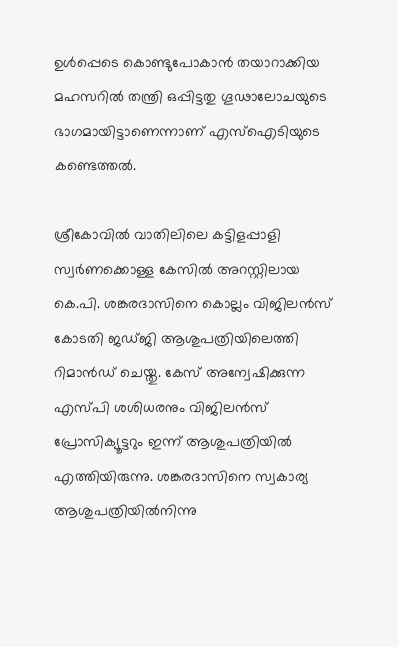ഉള്‍പ്പെടെ കൊണ്ടുപോകാന്‍ തയാറാക്കിയ മഹസറില്‍ തന്ത്രി ഒപ്പിട്ടതു ഗൂഢാലോചയുടെ ഭാഗമായിട്ടാണെന്നാണ് എസ്‌ഐടിയുടെ കണ്ടെത്തല്‍.

ശ്രീകോവില്‍ വാതിലിലെ കട്ടിളപ്പാളി സ്വര്‍ണക്കൊള്ള കേസില്‍ അറസ്റ്റിലായ കെ.പി. ശങ്കരദാസിനെ കൊല്ലം വിജിലന്‍സ് കോടതി ജഡ്ജി ആശുപത്രിയിലെത്തി റിമാന്‍ഡ് ചെയ്തു. കേസ് അന്വേഷിക്കുന്ന എസ്പി ശശിധരനും വിജിലന്‍സ് പ്രോസിക്യൂട്ടറും ഇന്ന് ആശുപത്രിയില്‍ എത്തിയിരുന്നു. ശങ്കരദാസിനെ സ്വകാര്യ ആശുപത്രിയില്‍നിന്നു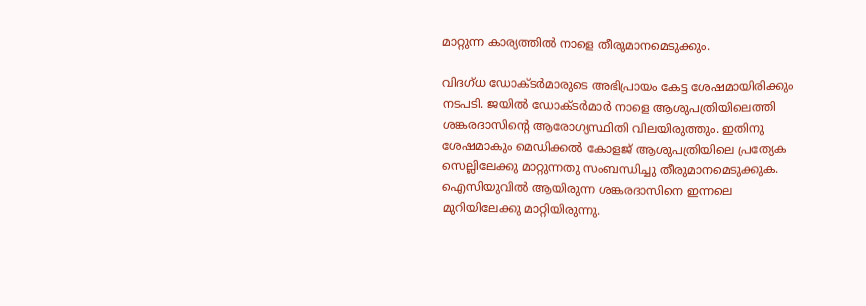മാറ്റുന്ന കാര്യത്തില്‍ നാളെ തീരുമാനമെടുക്കും.

വിദഗ്ധ ഡോക്ടര്‍മാരുടെ അഭിപ്രായം കേട്ട ശേഷമായിരിക്കും നടപടി. ജയില്‍ ഡോക്ടര്‍മാര്‍ നാളെ ആശുപത്രിയിലെത്തി ശങ്കരദാസിന്റെ ആരോഗ്യസ്ഥിതി വിലയിരുത്തും. ഇതിനു ശേഷമാകും മെഡിക്കല്‍ കോളജ് ആശുപത്രിയിലെ പ്രത്യേക സെല്ലിലേക്കു മാറ്റുന്നതു സംബന്ധിച്ചു തീരുമാനമെടുക്കുക. ഐസിയുവില്‍ ആയിരുന്ന ശങ്കരദാസിനെ ഇന്നലെ മുറിയിലേക്കു മാറ്റിയിരുന്നു.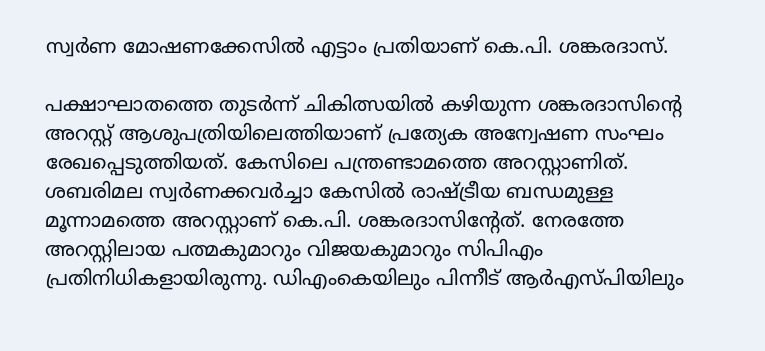സ്വര്‍ണ മോഷണക്കേസില്‍ എട്ടാം പ്രതിയാണ് കെ.പി. ശങ്കരദാസ്.

പക്ഷാഘാതത്തെ തുടര്‍ന്ന് ചികിത്സയില്‍ കഴിയുന്ന ശങ്കരദാസിന്റെ അറസ്റ്റ് ആശുപത്രിയിലെത്തിയാണ് പ്രത്യേക അന്വേഷണ സംഘം രേഖപ്പെടുത്തിയത്. കേസിലെ പന്ത്രണ്ടാമത്തെ അറസ്റ്റാണിത്. ശബരിമല സ്വര്‍ണക്കവര്‍ച്ചാ കേസില്‍ രാഷ്ട്രീയ ബന്ധമുള്ള മൂന്നാമത്തെ അറസ്റ്റാണ് കെ.പി. ശങ്കരദാസിന്റേത്. നേരത്തേ അറസ്റ്റിലായ പത്മകുമാറും വിജയകുമാറും സിപിഎം പ്രതിനിധികളായിരുന്നു. ഡിഎംകെയിലും പിന്നീട് ആര്‍എസ്പിയിലും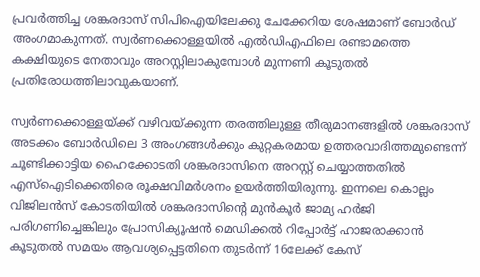പ്രവര്‍ത്തിച്ച ശങ്കരദാസ് സിപിഐയിലേക്കു ചേക്കേറിയ ശേഷമാണ് ബോര്‍ഡ് അംഗമാകുന്നത്. സ്വര്‍ണക്കൊള്ളയില്‍ എല്‍ഡിഎഫിലെ രണ്ടാമത്തെ കക്ഷിയുടെ നേതാവും അറസ്റ്റിലാകുമ്പോള്‍ മുന്നണി കൂടുതല്‍ പ്രതിരോധത്തിലാവുകയാണ്.

സ്വര്‍ണക്കൊള്ളയ്ക്ക് വഴിവയ്ക്കുന്ന തരത്തിലുള്ള തീരുമാനങ്ങളില്‍ ശങ്കരദാസ് അടക്കം ബോര്‍ഡിലെ 3 അംഗങ്ങള്‍ക്കും കുറ്റകരമായ ഉത്തരവാദിത്തമുണ്ടെന്ന് ചൂണ്ടിക്കാട്ടിയ ഹൈക്കോടതി ശങ്കരദാസിനെ അറസ്റ്റ് ചെയ്യാത്തതില്‍ എസ്‌ഐടിക്കെതിരെ രൂക്ഷവിമര്‍ശനം ഉയര്‍ത്തിയിരുന്നു. ഇന്നലെ കൊല്ലം വിജിലന്‍സ് കോടതിയില്‍ ശങ്കരദാസിന്റെ മുന്‍കൂര്‍ ജാമ്യ ഹര്‍ജി പരിഗണിച്ചെങ്കിലും പ്രോസിക്യൂഷന്‍ മെഡിക്കല്‍ റിപ്പോര്‍ട്ട് ഹാജരാക്കാന്‍ കൂടുതല്‍ സമയം ആവശ്യപ്പെട്ടതിനെ തുടര്‍ന്ന് 16ലേക്ക് കേസ്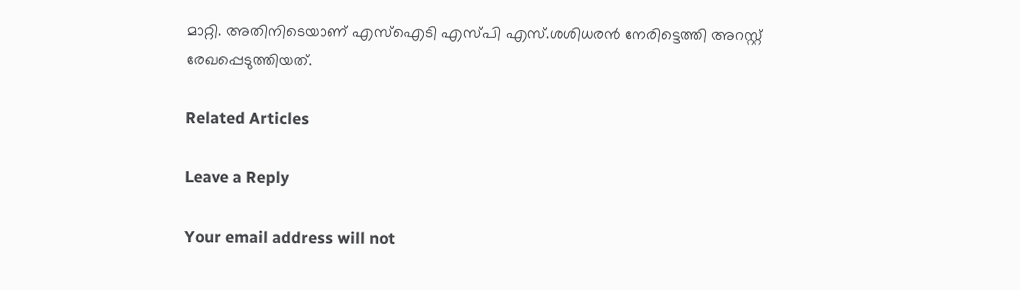മാറ്റി. അതിനിടെയാണ് എസ്‌ഐടി എസ്പി എസ്.ശശിധരന്‍ നേരിട്ടെത്തി അറസ്റ്റ് രേഖപ്പെടുത്തിയത്.

Related Articles

Leave a Reply

Your email address will not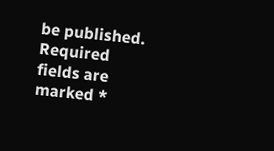be published. Required fields are marked *